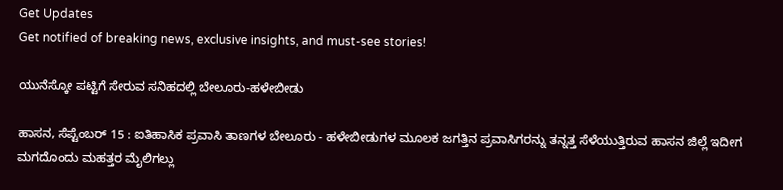Get Updates
Get notified of breaking news, exclusive insights, and must-see stories!

ಯುನೆಸ್ಕೋ ಪಟ್ಟಿಗೆ ಸೇರುವ ಸನಿಹದಲ್ಲಿ ಬೇಲೂರು-ಹಳೇಬೀಡು

ಹಾಸನ, ಸೆಪ್ಟೆಂಬರ್ 15 : ಐತಿಹಾಸಿಕ ಪ್ರವಾಸಿ ತಾಣಗಳ ಬೇಲೂರು - ಹಳೇಬೀಡುಗಳ ಮೂಲಕ ಜಗತ್ತಿನ ಪ್ರವಾಸಿಗರನ್ನು ತನ್ನತ್ತ ಸೆಳೆಯುತ್ತಿರುವ ಹಾಸನ ಜಿಲ್ಲೆ ಇದೀಗ ಮಗದೊಂದು ಮಹತ್ತರ ಮೈಲಿಗಲ್ಲು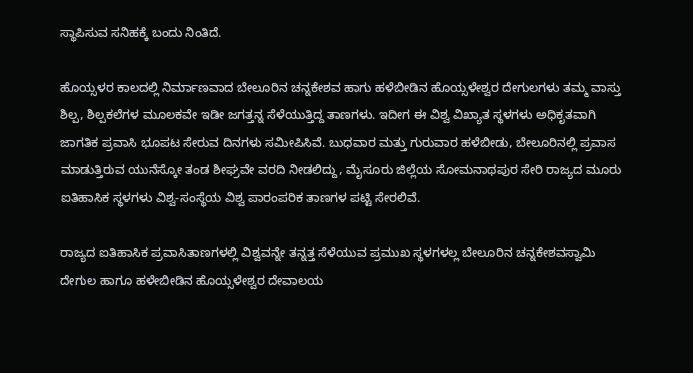ಸ್ಥಾಪಿಸುವ ಸನಿಹಕ್ಕೆ ಬಂದು ನಿಂತಿದೆ.

ಹೊಯ್ಸಳರ ಕಾಲದಲ್ಲಿ ನಿರ್ಮಾಣವಾದ ಬೇಲೂರಿನ ಚನ್ನಕೇಶವ ಹಾಗು ಹಳೆಬೀಡಿನ ಹೊಯ್ಸಳೇಶ್ವರ ದೇಗುಲಗಳು ತಮ್ಮ ವಾಸ್ತು ಶಿಲ್ಪ, ಶಿಲ್ಪಕಲೆಗಳ ಮೂಲಕವೇ ಇಡೀ ಜಗತ್ತನ್ನ ಸೆಳೆಯುತ್ತಿದ್ದ ತಾಣಗಳು. ಇದೀಗ ಈ ವಿಶ್ವ ವಿಖ್ಯಾತ ಸ್ಥಳಗಳು ಅಧಿಕೃತವಾಗಿ ಜಾಗತಿಕ ಪ್ರವಾಸಿ ಭೂಪಟ ಸೇರುವ ದಿನಗಳು ಸಮೀಪಿಸಿವೆ. ಬುಧವಾರ ಮತ್ತು ಗುರುವಾರ ಹಳೆಬೀಡು, ಬೇಲೂರಿನಲ್ಲಿ ಪ್ರವಾಸ ಮಾಡುತ್ತಿರುವ ಯುನೆಸ್ಕೋ ತಂಡ ಶೀಘ್ರವೇ ವರದಿ ನೀಡಲಿದ್ದು, ಮೈಸೂರು ಜಿಲ್ಲೆಯ ಸೋಮನಾಥಪುರ ಸೇರಿ ರಾಜ್ಯದ ಮೂರು ಐತಿಹಾಸಿಕ ಸ್ಥಳಗಳು ವಿಶ್ವ-ಸಂಸ್ಥೆಯ ವಿಶ್ವ ಪಾರಂಪರಿಕ ತಾಣಗಳ ಪಟ್ಟಿ ಸೇರಲಿವೆ.

ರಾಜ್ಯದ ಐತಿಹಾಸಿಕ ಪ್ರವಾಸಿತಾಣಗಳಲ್ಲಿ ವಿಶ್ವವನ್ನೇ ತನ್ನತ್ತ ಸೆಳೆಯುವ ಪ್ರಮುಖ ಸ್ಥಳಗಳಲ್ಲ ಬೇಲೂರಿನ ಚನ್ನಕೇಶವಸ್ವಾಮಿ ದೇಗುಲ ಹಾಗೂ ಹಳೇಬೀಡಿನ ಹೊಯ್ಸಳೇಶ್ವರ ದೇವಾಲಯ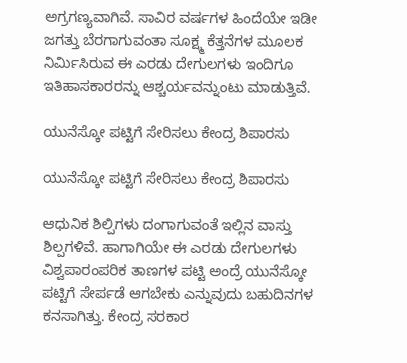ಅಗ್ರಗಣ್ಯವಾಗಿವೆ. ಸಾವಿರ ವರ್ಷಗಳ ಹಿಂದೆಯೇ ಇಡೀ ಜಗತ್ತು ಬೆರಗಾಗುವಂತಾ ಸೂಕ್ಷ್ಮ ಕೆತ್ತನೆಗಳ ಮೂಲಕ ನಿರ್ಮಿಸಿರುವ ಈ ಎರಡು ದೇಗುಲಗಳು ಇಂದಿಗೂ ಇತಿಹಾಸಕಾರರನ್ನು ಆಶ್ಚರ್ಯವನ್ನುಂಟು ಮಾಡುತ್ತಿವೆ.

ಯುನೆಸ್ಕೋ ಪಟ್ಟಿಗೆ ಸೇರಿಸಲು ಕೇಂದ್ರ ಶಿಪಾರಸು

ಯುನೆಸ್ಕೋ ಪಟ್ಟಿಗೆ ಸೇರಿಸಲು ಕೇಂದ್ರ ಶಿಪಾರಸು

ಆಧುನಿಕ ಶಿಲ್ಪಿಗಳು ದಂಗಾಗುವಂತೆ ಇಲ್ಲಿನ ವಾಸ್ತು ಶಿಲ್ಪಗಳಿವೆ. ಹಾಗಾಗಿಯೇ ಈ ಎರಡು ದೇಗುಲಗಳು ವಿಶ್ವಪಾರಂಪರಿಕ ತಾಣಗಳ ಪಟ್ಟಿ ಅಂದ್ರೆ ಯುನೆಸ್ಕೋ ಪಟ್ಟಿಗೆ ಸೇರ್ಪಡೆ ಆಗಬೇಕು ಎನ್ನುವುದು ಬಹುದಿನಗಳ ಕನಸಾಗಿತ್ತು. ಕೇಂದ್ರ ಸರಕಾರ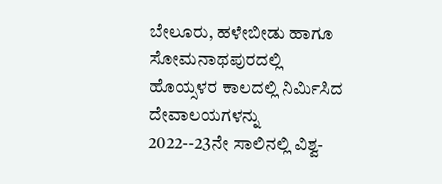ಬೇಲೂರು, ಹಳೇಬೀಡು ಹಾಗೂ ಸೋಮನಾಥಪುರದಲ್ಲಿ ಹೊಯ್ಸಳರ ಕಾಲದಲ್ಲಿ ನಿರ್ಮಿಸಿದ ದೇವಾಲಯಗಳನ್ನು 2022--23ನೇ ಸಾಲಿನಲ್ಲಿ ವಿಶ್ವ-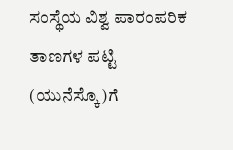ಸಂಸ್ಥೆಯ ವಿಶ್ವ ಪಾರಂಪರಿಕ ತಾಣಗಳ ಪಟ್ಟಿ (ಯುನೆಸ್ಕೊ)ಗೆ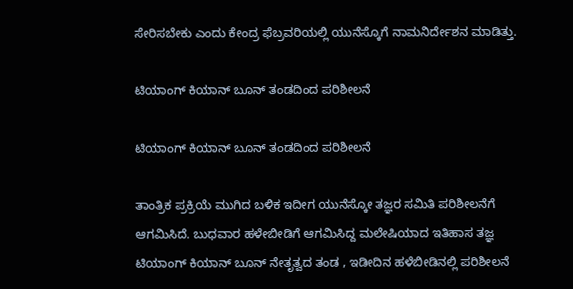ಸೇರಿಸಬೇಕು ಎಂದು ಕೇಂದ್ರ ಫೆಬ್ರವರಿಯಲ್ಲಿ ಯುನೆಸ್ಕೊಗೆ ನಾಮನಿರ್ದೇಶನ ಮಾಡಿತ್ತು.

ಟಿಯಾಂಗ್ ಕಿಯಾನ್ ಬೂನ್ ತಂಡದಿಂದ ಪರಿಶೀಲನೆ

ಟಿಯಾಂಗ್ ಕಿಯಾನ್ ಬೂನ್ ತಂಡದಿಂದ ಪರಿಶೀಲನೆ

ತಾಂತ್ರಿಕ ಪ್ರಕ್ರಿಯೆ ಮುಗಿದ ಬಳಿಕ ಇದೀಗ ಯುನೆಸ್ಕೋ ತಜ್ಞರ ಸಮಿತಿ ಪರಿಶೀಲನೆಗೆ ಆಗಮಿಸಿದೆ. ಬುಧವಾರ ಹಳೇಬೀಡಿಗೆ ಆಗಮಿಸಿದ್ದ ಮಲೇಷಿಯಾದ ಇತಿಹಾಸ ತಜ್ಞ ಟಿಯಾಂಗ್ ಕಿಯಾನ್ ಬೂನ್ ನೇತೃತ್ವದ ತಂಡ , ಇಡೀದಿನ ಹಳೆಬೀಡಿನಲ್ಲಿ ಪರಿಶೀಲನೆ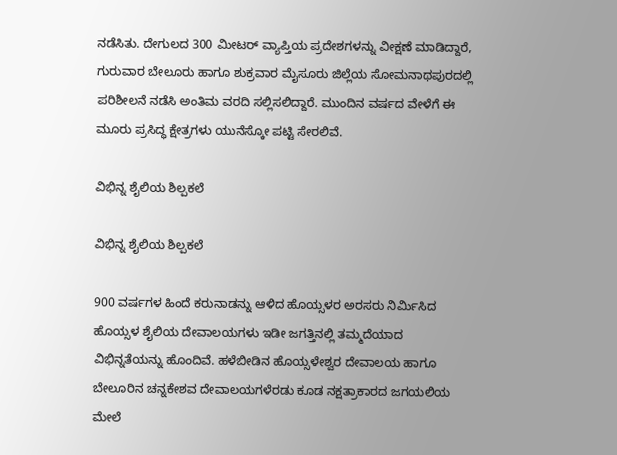ನಡೆಸಿತು. ದೇಗುಲದ 300 ಮೀಟರ್ ವ್ಯಾಪ್ತಿಯ ಪ್ರದೇಶಗಳನ್ನು ವೀಕ್ಷಣೆ ಮಾಡಿದ್ದಾರೆ, ಗುರುವಾರ ಬೇಲೂರು ಹಾಗೂ ಶುಕ್ರವಾರ ಮೈಸೂರು ಜಿಲ್ಲೆಯ ಸೋಮನಾಥಪುರದಲ್ಲಿ ಪರಿಶೀಲನೆ ನಡೆಸಿ ಅಂತಿಮ ವರದಿ ಸಲ್ಲಿಸಲಿದ್ದಾರೆ. ಮುಂದಿನ ವರ್ಷದ ವೇಳೆಗೆ ಈ ಮೂರು ಪ್ರಸಿದ್ಧ ಕ್ಷೇತ್ರಗಳು ಯುನೆಸ್ಕೋ ಪಟ್ಟಿ ಸೇರಲಿವೆ.

ವಿಭಿನ್ನ ಶೈಲಿಯ ಶಿಲ್ಪಕಲೆ

ವಿಭಿನ್ನ ಶೈಲಿಯ ಶಿಲ್ಪಕಲೆ

900 ವರ್ಷಗಳ ಹಿಂದೆ ಕರುನಾಡನ್ನು ಆಳಿದ ಹೊಯ್ಸಳರ ಅರಸರು ನಿರ್ಮಿಸಿದ ಹೊಯ್ಸಳ ಶೈಲಿಯ ದೇವಾಲಯಗಳು ಇಡೀ ಜಗತ್ತಿನಲ್ಲಿ ತಮ್ಮದೆಯಾದ ವಿಭಿನ್ನತೆಯನ್ನು ಹೊಂದಿವೆ. ಹಳೆಬೀಡಿನ ಹೊಯ್ಸಳೇಶ್ವರ ದೇವಾಲಯ ಹಾಗೂ ಬೇಲೂರಿನ ಚನ್ನಕೇಶವ ದೇವಾಲಯಗಳೆರಡು ಕೂಡ ನಕ್ಷತ್ರಾಕಾರದ ಜಗಯಲಿಯ ಮೇಲೆ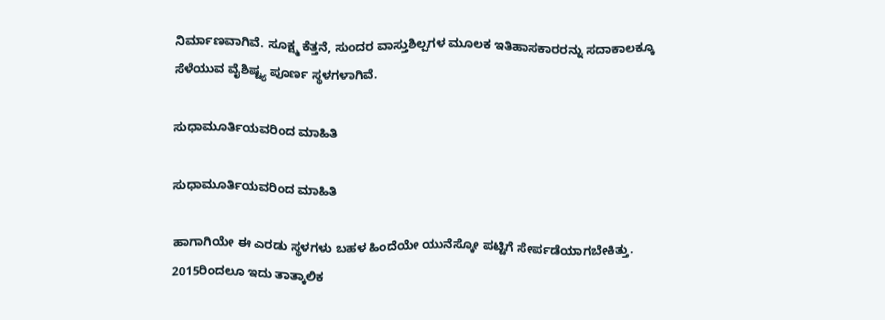ನಿರ್ಮಾಣವಾಗಿವೆ. ಸೂಕ್ಷ್ಮ ಕೆತ್ತನೆ, ಸುಂದರ ವಾಸ್ತುಶಿಲ್ಪಗಳ ಮೂಲಕ ಇತಿಹಾಸಕಾರರನ್ನು ಸದಾಕಾಲಕ್ಕೂ ಸೆಳೆಯುವ ವೈಶಿಷ್ಟ್ಯ ಪೂರ್ಣ ಸ್ಥಳಗಳಾಗಿವೆ.

ಸುಧಾಮೂರ್ತಿಯವರಿಂದ ಮಾಹಿತಿ

ಸುಧಾಮೂರ್ತಿಯವರಿಂದ ಮಾಹಿತಿ

ಹಾಗಾಗಿಯೇ ಈ ಎರಡು ಸ್ಥಳಗಳು ಬಹಳ ಹಿಂದೆಯೇ ಯುನೆಸ್ಕೋ ಪಟ್ಟಿಗೆ ಸೇರ್ಪಡೆಯಾಗಬೇಕಿತ್ತು. 2015ರಿಂದಲೂ ಇದು ತಾತ್ಕಾಲಿಕ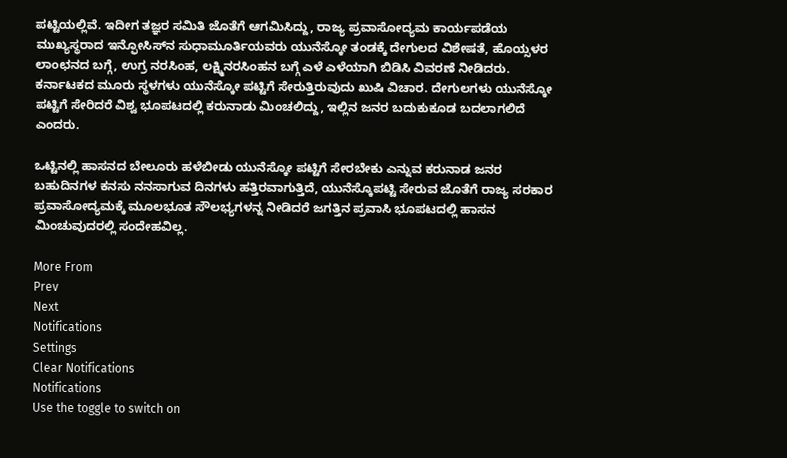ಪಟ್ಟಿಯಲ್ಲಿವೆ. ಇದೀಗ ತಜ್ಞರ ಸಮಿತಿ ಜೊತೆಗೆ ಆಗಮಿಸಿದ್ದು, ರಾಜ್ಯ ಪ್ರವಾಸೋದ್ಯಮ ಕಾರ್ಯಪಡೆಯ ಮುಖ್ಯಸ್ಥರಾದ ಇನ್ಫೋಸಿಸ್‌ನ ಸುಧಾಮೂರ್ತಿಯವರು ಯುನೆಸ್ಕೋ ತಂಡಕ್ಕೆ ದೇಗುಲದ ವಿಶೇಷತೆ, ಹೊಯ್ಸಳರ ಲಾಂಛನದ ಬಗ್ಗೆ, ಉಗ್ರ ನರಸಿಂಹ, ಲಕ್ಷ್ಮಿನರಸಿಂಹನ ಬಗ್ಗೆ ಎಳೆ ಎಳೆಯಾಗಿ ಬಿಡಿಸಿ ವಿವರಣೆ ನೀಡಿದರು. ಕರ್ನಾಟಕದ ಮೂರು ಸ್ಥಳಗಳು ಯುನೆಸ್ಕೋ ಪಟ್ಟಿಗೆ ಸೇರುತ್ತಿರುವುದು ಖುಷಿ ವಿಚಾರ. ದೇಗುಲಗಳು ಯುನೆಸ್ಕೋ ಪಟ್ಟಿಗೆ ಸೇರಿದರೆ ವಿಶ್ವ ಭೂಪಟದಲ್ಲಿ ಕರುನಾಡು ಮಿಂಚಲಿದ್ದು, ಇಲ್ಲಿನ ಜನರ ಬದುಕುಕೂಡ ಬದಲಾಗಲಿದೆ ಎಂದರು.

ಒಟ್ಟಿನಲ್ಲಿ ಹಾಸನದ ಬೇಲೂರು ಹಳೆಬೀಡು ಯುನೆಸ್ಕೋ ಪಟ್ಟಿಗೆ ಸೇರಬೇಕು ಎನ್ನುವ ಕರುನಾಡ ಜನರ ಬಹುದಿನಗಳ ಕನಸು ನನಸಾಗುವ ದಿನಗಳು ಹತ್ತಿರವಾಗುತ್ತಿದೆ, ಯುನೆಸ್ಕೊಪಟ್ಟಿ ಸೇರುವ ಜೊತೆಗೆ ರಾಜ್ಯ ಸರಕಾರ ಪ್ರವಾಸೋದ್ಯಮಕ್ಕೆ ಮೂಲಭೂತ ಸೌಲಭ್ಯಗಳನ್ನ ನೀಡಿದರೆ ಜಗತ್ತಿನ ಪ್ರವಾಸಿ ಭೂಪಟದಲ್ಲಿ ಹಾಸನ ಮಿಂಚುವುದರಲ್ಲಿ ಸಂದೇಹವಿಲ್ಲ.

More From
Prev
Next
Notifications
Settings
Clear Notifications
Notifications
Use the toggle to switch on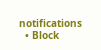notifications
  • Block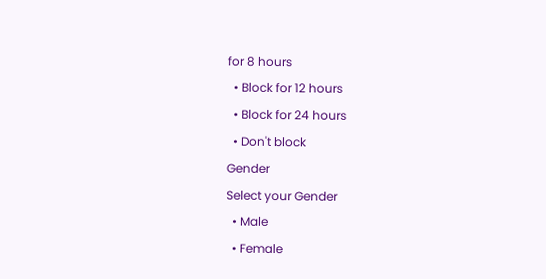for 8 hours
  • Block for 12 hours
  • Block for 24 hours
  • Don't block
Gender
Select your Gender
  • Male
  • Female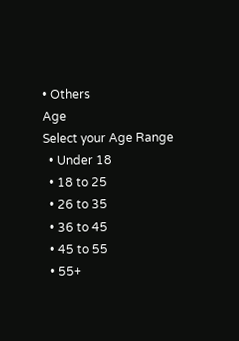• Others
Age
Select your Age Range
  • Under 18
  • 18 to 25
  • 26 to 35
  • 36 to 45
  • 45 to 55
  • 55+